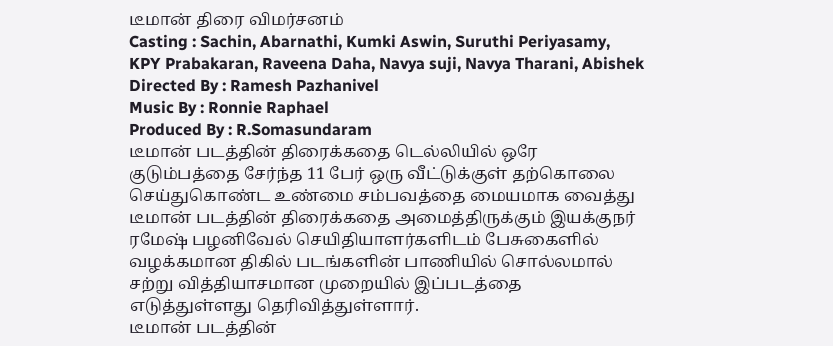டீமான் திரை விமர்சனம்
Casting : Sachin, Abarnathi, Kumki Aswin, Suruthi Periyasamy, KPY Prabakaran, Raveena Daha, Navya suji, Navya Tharani, Abishek
Directed By : Ramesh Pazhanivel
Music By : Ronnie Raphael
Produced By : R.Somasundaram
டீமான் படத்தின் திரைக்கதை டெல்லியில் ஒரே குடும்பத்தை சேர்ந்த 11 பேர் ஒரு வீட்டுக்குள் தற்கொலை செய்துகொண்ட உண்மை சம்பவத்தை மையமாக வைத்து டீமான் படத்தின் திரைக்கதை அமைத்திருக்கும் இயக்குநர் ரமேஷ் பழனிவேல் செயிதியாளர்களிடம் பேசுகைளில் வழக்கமான திகில் படங்களின் பாணியில் சொல்லமால் சற்று வித்தியாசமான முறையில் இப்படத்தை எடுத்துள்ளது தெரிவித்துள்ளார்.
டீமான் படத்தின்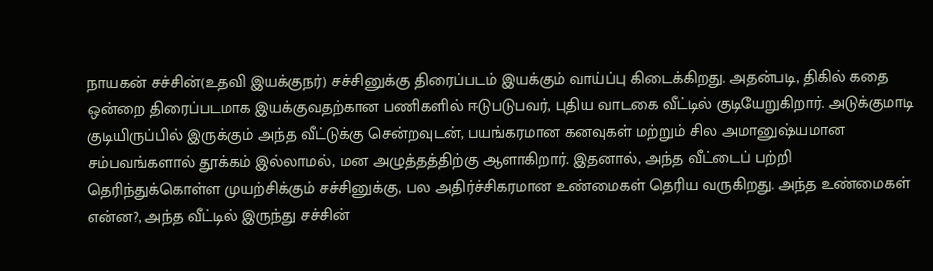நாயகன் சச்சின்(உதவி இயக்குநர்) சச்சினுக்கு திரைப்படம் இயக்கும் வாய்ப்பு கிடைக்கிறது. அதன்படி, திகில் கதை ஒன்றை திரைப்படமாக இயக்குவதற்கான பணிகளில் ஈடுபடுபவர், புதிய வாடகை வீட்டில் குடியேறுகிறார். அடுக்குமாடி குடியிருப்பில் இருக்கும் அந்த வீட்டுக்கு சென்றவுடன், பயங்கரமான கனவுகள் மற்றும் சில அமானுஷ்யமான சம்பவங்களால் தூக்கம் இல்லாமல், மன அழுத்தத்திற்கு ஆளாகிறார். இதனால், அந்த வீட்டைப் பற்றி தெரிந்துக்கொள்ள முயற்சிக்கும் சச்சினுக்கு, பல அதிர்ச்சிகரமான உண்மைகள் தெரிய வருகிறது. அந்த உண்மைகள் என்ன?, அந்த வீட்டில் இருந்து சச்சின்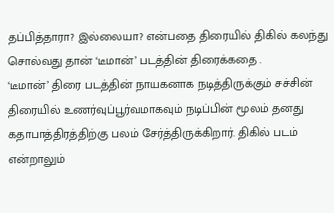தப்பித்தாரா? இல்லையா? என்பதை திரையில் திகில் கலந்து சொல்வது தான் ‘டீமான்’ படத்தின் திரைக்கதை .
‘டீமான்’ திரை படத்தின் நாயகனாக நடித்திருக்கும் சச்சின் திரையில் உணர்வுப்பூர்வமாகவும் நடிப்பின் மூலம் தனது கதாபாத்திரத்திற்கு பலம் சேர்த்திருக்கிறார். திகில் படம் என்றாலும்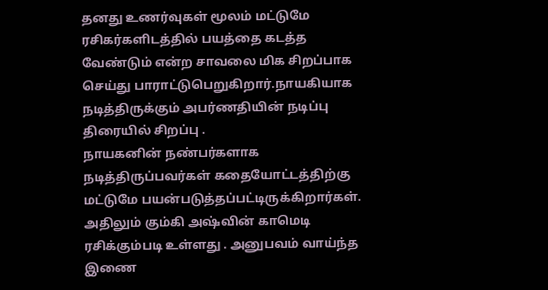தனது உணர்வுகள் மூலம் மட்டுமே ரசிகர்களிடத்தில் பயத்தை கடத்த வேண்டும் என்ற சாவலை மிக சிறப்பாக செய்து பாராட்டுபெறுகிறார்.நாயகியாக நடித்திருக்கும் அபர்ணதியின் நடிப்பு திரையில் சிறப்பு .
நாயகனின் நண்பர்களாக நடித்திருப்பவர்கள் கதையோட்டத்திற்கு மட்டுமே பயன்படுத்தப்பட்டிருக்கிறார்கள். அதிலும் கும்கி அஷ்வின் காமெடி ரசிக்கும்படி உள்ளது . அனுபவம் வாய்ந்த இணை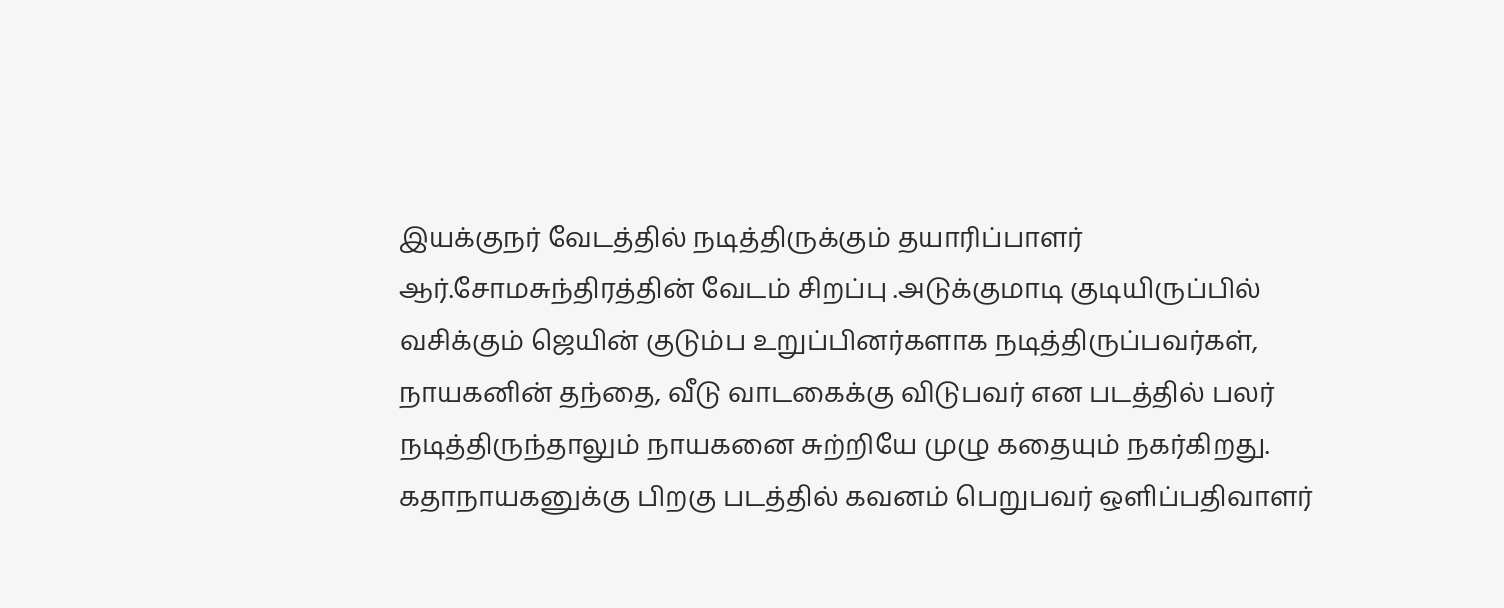இயக்குநர் வேடத்தில் நடித்திருக்கும் தயாரிப்பாளர் ஆர்.சோமசுந்திரத்தின் வேடம் சிறப்பு .அடுக்குமாடி குடியிருப்பில் வசிக்கும் ஜெயின் குடும்ப உறுப்பினர்களாக நடித்திருப்பவர்கள், நாயகனின் தந்தை, வீடு வாடகைக்கு விடுபவர் என படத்தில் பலர் நடித்திருந்தாலும் நாயகனை சுற்றியே முழு கதையும் நகர்கிறது.
கதாநாயகனுக்கு பிறகு படத்தில் கவனம் பெறுபவர் ஒளிப்பதிவாளர்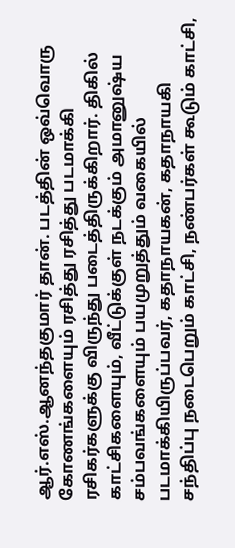ஆர்.எஸ்.ஆனந்தகுமார் தான். படத்தின் ஒவ்வொரு கோணங்களையும் ரசித்து ரசித்து படமாக்கி ரசிகர்களுக்கு விருந்து படைத்திருக்கிறார். திகில் காட்சிகளையும், வீட்டுக்குள் நடக்கும் அமானுஷ்ய சம்பவங்களையும் பயமுறுத்தும் வகையில் படமாக்கியிருப்பவர், கதாநாயகன், கதாநாயகி சந்திப்பு நடைபெறும் காட்சி, நண்பர்கள் கூடும் காட்சி,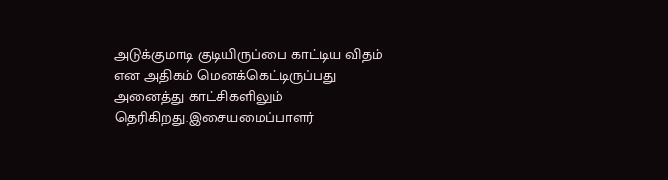அடுக்குமாடி குடியிருப்பை காட்டிய விதம் என அதிகம் மெனக்கெட்டிருப்பது அனைத்து காட்சிகளிலும் தெரிகிறது.இசையமைப்பாளர்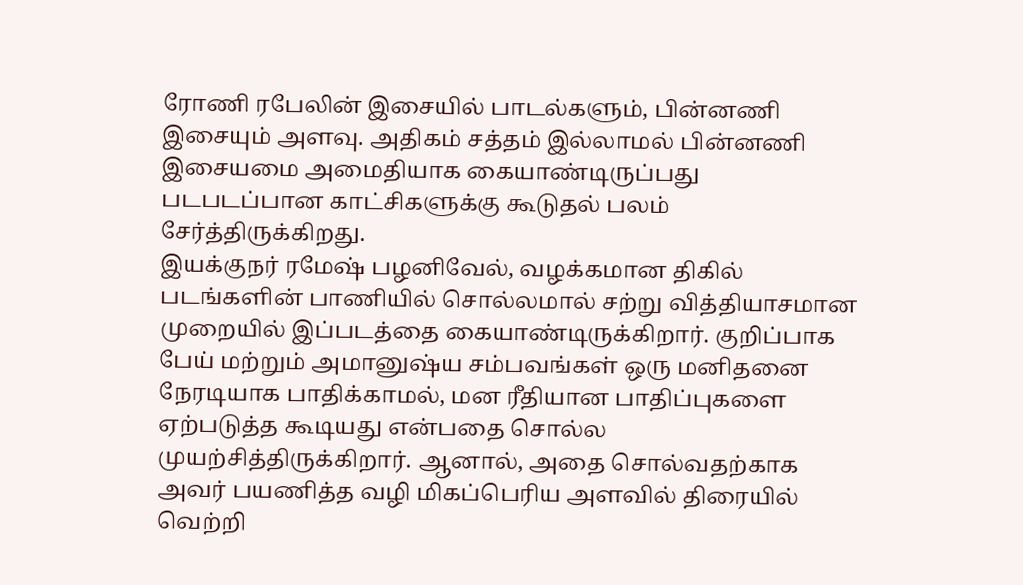ரோணி ரபேலின் இசையில் பாடல்களும், பின்னணி இசையும் அளவு. அதிகம் சத்தம் இல்லாமல் பின்னணி இசையமை அமைதியாக கையாண்டிருப்பது படபடப்பான காட்சிகளுக்கு கூடுதல் பலம் சேர்த்திருக்கிறது.
இயக்குநர் ரமேஷ் பழனிவேல், வழக்கமான திகில் படங்களின் பாணியில் சொல்லமால் சற்று வித்தியாசமான முறையில் இப்படத்தை கையாண்டிருக்கிறார். குறிப்பாக பேய் மற்றும் அமானுஷ்ய சம்பவங்கள் ஒரு மனிதனை நேரடியாக பாதிக்காமல், மன ரீதியான பாதிப்புகளை ஏற்படுத்த கூடியது என்பதை சொல்ல முயற்சித்திருக்கிறார். ஆனால், அதை சொல்வதற்காக அவர் பயணித்த வழி மிகப்பெரிய அளவில் திரையில் வெற்றி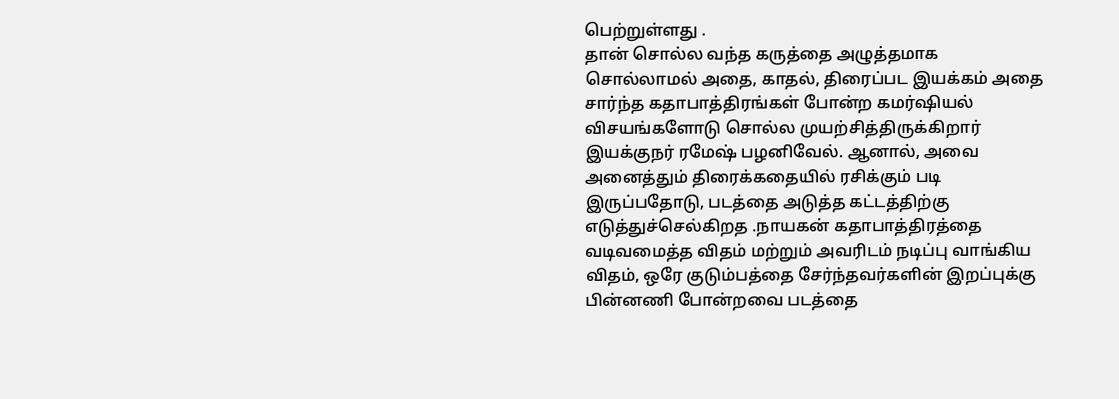பெற்றுள்ளது .
தான் சொல்ல வந்த கருத்தை அழுத்தமாக சொல்லாமல் அதை, காதல், திரைப்பட இயக்கம் அதை சார்ந்த கதாபாத்திரங்கள் போன்ற கமர்ஷியல் விசயங்களோடு சொல்ல முயற்சித்திருக்கிறார் இயக்குநர் ரமேஷ் பழனிவேல். ஆனால், அவை அனைத்தும் திரைக்கதையில் ரசிக்கும் படி இருப்பதோடு, படத்தை அடுத்த கட்டத்திற்கு எடுத்துச்செல்கிறத .நாயகன் கதாபாத்திரத்தை வடிவமைத்த விதம் மற்றும் அவரிடம் நடிப்பு வாங்கிய விதம், ஒரே குடும்பத்தை சேர்ந்தவர்களின் இறப்புக்கு பின்னணி போன்றவை படத்தை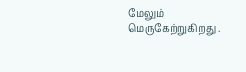மேலும் மெருகேற்றுகிறது .